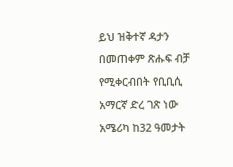ይህ ዝቅተኛ ዳታን በመጠቀም ጽሑፍ ብቻ የሚቀርብበት የቢቢሲ አማርኛ ድረ ገጽ ነው
አሜሪካ ከ32 ዓመታት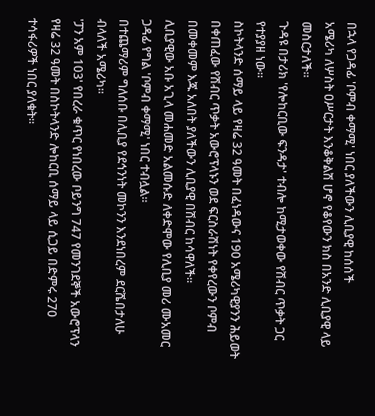በኋላ የጋዳፊ 'ቦምብ ቀማሚ' ነበር ያለችውን ሊቢያዊ ከሰሰች
አሜሪካ ለሦስት ዐሥርታት እንቆቅልሽ ሆኖ የቆየውን ክስ በአንድ ሊቢያዊ ላይ መስርታለች።
ጉዳዩ በታሪክ 'የሎከርቢው ፍንዳታ' ተብሎ ከሚታወቀው የሽብር ጥቃት ጋር የተያያዘ ነው።
ስኮትላንድ ሰማይ ላይ የዛሬ 32 ዓመት በፈነዳውና 190 አሜሪካዊያንን ሕይወት በቀጠፈው የሽብር ጥቃት አውሮፕላኑን ወደ ፍርስራሽነት የቀየረውን ቦምብ በመቀመም እጁ አለበት ያለችውን ሊቢያዊ በሽብር ከሳዋለች።
ሊቢያዊው አቡ አጊላ መሐመድ አልመሱድ ለቀድሞው የሊቢያ መሪ ሙአመር ጋዳፊ የግል 'ቦምብ ቀማሚ' ነበር ተብሏል።
በተጨማሪም ግለሰቡ በሊቢያ የደኅንነት መኮንን እንደነበረም ደርሼበታለሁ ብላለች አሜሪካ።
'ፓን አም 103' የበረራ ቁጥር የነበረው ቦይንግ 747 የመንገደኞች አውሮፕላን የዛሬ 32 ዓመት በስኮትላንድ ሎከርቢ ሰማይ ላይ ሲጋይ በድምሩ 270 ተሳፋሪዎች ነበር ያለቁት።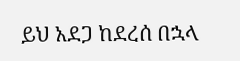ይህ አደጋ ከደረሰ በኋላ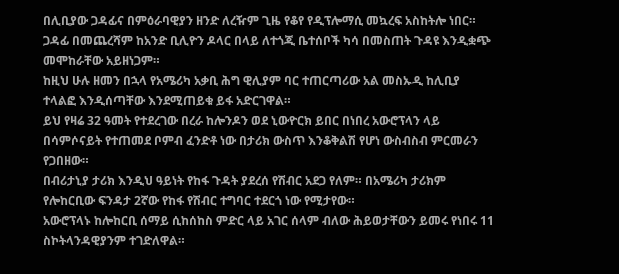በሊቢያው ጋዳፊና በምዕራባዊያን ዘንድ ለረዥም ጊዜ የቆየ የዲፕሎማሲ መኳረፍ አስከትሎ ነበር።
ጋዳፊ በመጨረሻም ከአንድ ቢሊዮን ዶላር በላይ ለተጎጂ ቤተሰቦች ካሳ በመስጠት ጉዳዩ እንዲቋጭ መሞከራቸው አይዘነጋም።
ከዚህ ሁሉ ዘመን በኋላ የአሜሪካ አቃቢ ሕግ ዊሊያም ባር ተጠርጣሪው አል መስኡዲ ከሊቢያ ተላልፎ እንዲሰጣቸው እንደሚጠይቁ ይፋ አድርገዋል።
ይህ የዛሬ 32 ዓመት የተደረገው በረራ ከሎንዶን ወደ ኒውዮርክ ይበር በነበረ አውሮፕላን ላይ በሳምሶናይት የተጠመደ ቦምብ ፈንድቶ ነው በታሪክ ውስጥ እንቆቅልሽ የሆነ ውስብስብ ምርመራን የጋበዘው።
በብሪታኒያ ታሪክ እንዲህ ዓይነት የከፋ ጉዳት ያደረሰ የሽብር አደጋ የለም። በአሜሪካ ታሪክም የሎከርቢው ፍንዳታ 2ኛው የከፋ የሽብር ተግባር ተደርጎ ነው የሚታየው።
አውሮፕላኑ ከሎከርቢ ሰማይ ሲከሰከስ ምድር ላይ አገር ሰላም ብለው ሕይወታቸውን ይመሩ የነበሩ 11 ስኮትላንዳዊያንም ተገድለዋል።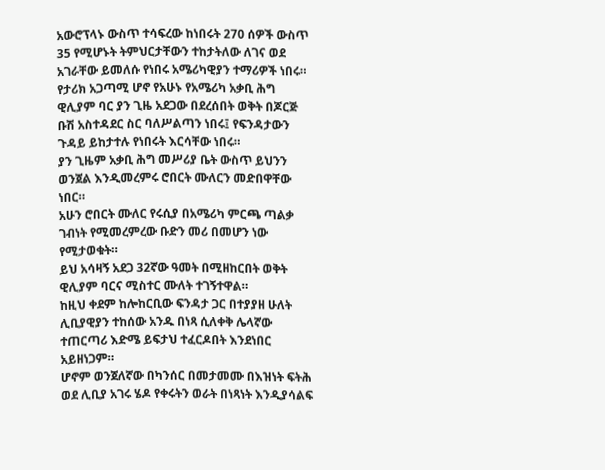አውሮፕላኑ ውስጥ ተሳፍረው ከነበሩት 270 ሰዎች ውስጥ 35 የሚሆኑት ትምህርታቸውን ተከታትለው ለገና ወደ አገራቸው ይመለሱ የነበሩ አሜሪካዊያን ተማሪዎች ነበሩ።
የታሪክ አጋጣሚ ሆኖ የአሁኑ የአሜሪካ አቃቢ ሕግ ዊሊያም ባር ያን ጊዜ አደጋው በደረሰበት ወቅት በጆርጅ ቡሽ አስተዳደር ስር ባለሥልጣን ነበሩ፤ የፍንዳታውን ጉዳይ ይከታተሉ የነበሩት እርሳቸው ነበሩ።
ያን ጊዜም አቃቢ ሕግ መሥሪያ ቤት ውስጥ ይህንን ወንጀል እንዲመረምሩ ሮበርት ሙለርን መድበዋቸው ነበር።
አሁን ሮበርት ሙለር የሩሲያ በአሜሪካ ምርጫ ጣልቃ ገብነት የሚመረምረው ቡድን መሪ በመሆን ነው የሚታወቁት።
ይህ አሳዛኝ አደጋ 32ኛው ዓመት በሚዘከርበት ወቅት ዊሊያም ባርና ሚስተር ሙለት ተገኝተዋል።
ከዚህ ቀደም ከሎከርቢው ፍንዳታ ጋር በተያያዘ ሁለት ሊቢያዊያን ተከሰው አንዱ በነጻ ሲለቀቅ ሌላኛው ተጠርጣሪ እድሜ ይፍታህ ተፈርዶበት እንደነበር አይዘነጋም።
ሆኖም ወንጀለኛው በካንሰር በመታመሙ በእዝነት ፍትሕ ወደ ሊቢያ አገሩ ሄዶ የቀሩትን ወራት በነጻነት እንዲያሳልፍ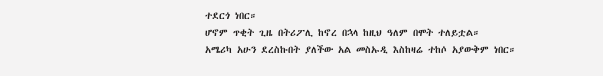ተደርጎ ነበር።
ሆኖም ጥቂት ጊዜ በትሪፖሊ ከኖረ በኋላ ከዚህ ዓለም በሞት ተለይቷል።
አሜሪካ አሁን ደረስኩበት ያለችው አል መስኡዲ እስከዛሬ ተከሶ አያውቅም ነበር።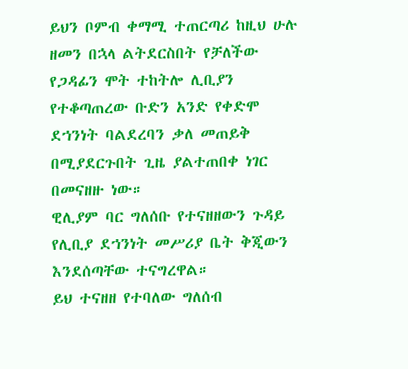ይህን ቦምብ ቀማሚ ተጠርጣሪ ከዚህ ሁሉ ዘመን በኋላ ልትደርስበት የቻለችው የጋዳፊን ሞት ተከትሎ ሊቢያን የተቆጣጠረው ቡድን አንድ የቀድሞ ደኀንነት ባልደረባን ቃለ መጠይቅ በሚያደርጉበት ጊዜ ያልተጠበቀ ነገር በመናዘዙ ነው።
ዊሊያም ባር ግለሰቡ የተናዘዘውን ጉዳይ የሊቢያ ደኀንነት መሥሪያ ቤት ቅጂውን እንደሰጣቸው ተናግረዋል።
ይህ ተናዘዘ የተባለው ግለሰብ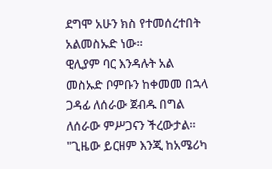ደግሞ አሁን ክስ የተመሰረተበት አልመስኡድ ነው።
ዊሊያም ባር እንዳሉት አል መስኡድ ቦምቡን ከቀመመ በኋላ ጋዳፊ ለሰራው ጀብዱ በግል ለሰራው ምሥጋናን ችረውታል።
"ጊዜው ይርዘም እንጂ ከአሜሪካ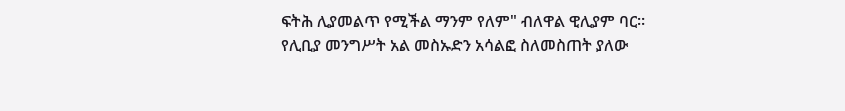ፍትሕ ሊያመልጥ የሚችል ማንም የለም" ብለዋል ዊሊያም ባር።
የሊቢያ መንግሥት አል መስኡድን አሳልፎ ስለመስጠት ያለው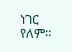ነገር የለም።